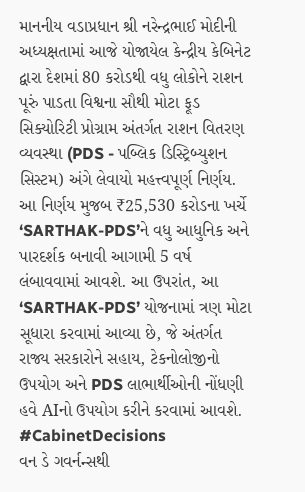માનનીય વડાપ્રધાન શ્રી નરેન્દ્રભાઈ મોદીની અધ્યક્ષતામાં આજે યોજાયેલ કેન્દ્રીય કેબિનેટ દ્વારા દેશમાં 80 કરોડથી વધુ લોકોને રાશન પૂરું પાડતા વિશ્વના સૌથી મોટા ફૂડ સિક્યોરિટી પ્રોગ્રામ અંતર્ગત રાશન વિતરણ વ્યવસ્થા (PDS - પબ્લિક ડિસ્ટ્રિબ્યુશન સિસ્ટમ) અંગે લેવાયો મહત્ત્વપૂર્ણ નિર્ણય.
આ નિર્ણય મુજબ ₹25,530 કરોડના ખર્ચે ‘SARTHAK-PDS’ને વધુ આધુનિક અને પારદર્શક બનાવી આગામી 5 વર્ષ લંબાવવામાં આવશે. આ ઉપરાંત, આ ‘SARTHAK-PDS’ યોજનામાં ત્રણ મોટા સૂધારા કરવામાં આવ્યા છે, જે અંતર્ગત રાજ્ય સરકારોને સહાય, ટેકનોલોજીનો ઉપયોગ અને PDS લાભાર્થીઓની નોંધણી હવે AIનો ઉપયોગ કરીને કરવામાં આવશે.
#CabinetDecisions
વન ડે ગવર્નન્સથી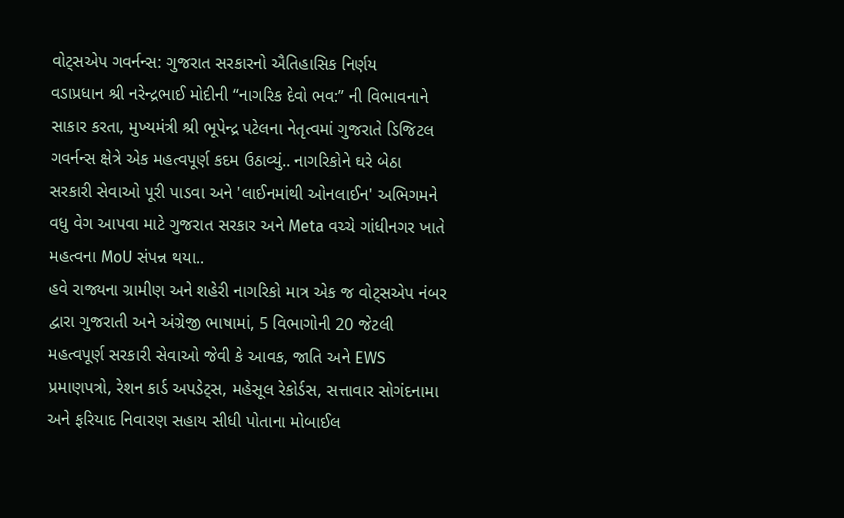વોટ્સએપ ગવર્નન્સ: ગુજરાત સરકારનો ઐતિહાસિક નિર્ણય
વડાપ્રધાન શ્રી નરેન્દ્રભાઈ મોદીની “નાગરિક દેવો ભવ:” ની વિભાવનાને સાકાર કરતા, મુખ્યમંત્રી શ્રી ભૂપેન્દ્ર પટેલના નેતૃત્વમાં ગુજરાતે ડિજિટલ ગવર્નન્સ ક્ષેત્રે એક મહત્વપૂર્ણ કદમ ઉઠાવ્યું.. નાગરિકોને ઘરે બેઠા સરકારી સેવાઓ પૂરી પાડવા અને 'લાઈનમાંથી ઓનલાઈન' અભિગમને વધુ વેગ આપવા માટે ગુજરાત સરકાર અને Meta વચ્ચે ગાંધીનગર ખાતે મહત્વના MoU સંપન્ન થયા..
હવે રાજ્યના ગ્રામીણ અને શહેરી નાગરિકો માત્ર એક જ વોટ્સએપ નંબર દ્વારા ગુજરાતી અને અંગ્રેજી ભાષામાં, 5 વિભાગોની 20 જેટલી મહત્વપૂર્ણ સરકારી સેવાઓ જેવી કે આવક, જાતિ અને EWS પ્રમાણપત્રો, રેશન કાર્ડ અપડેટ્સ, મહેસૂલ રેકોર્ડસ, સત્તાવાર સોગંદનામા અને ફરિયાદ નિવારણ સહાય સીધી પોતાના મોબાઈલ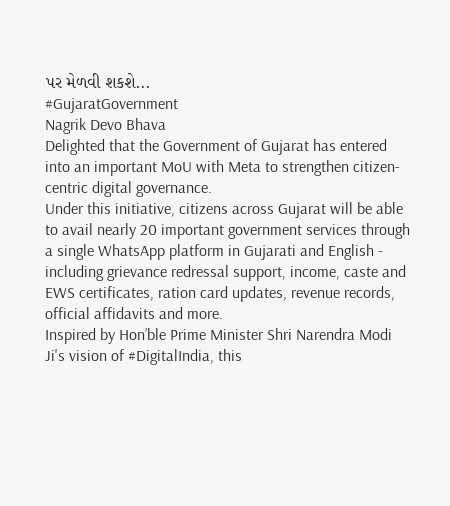પર મેળવી શકશે...
#GujaratGovernment
Nagrik Devo Bhava
Delighted that the Government of Gujarat has entered into an important MoU with Meta to strengthen citizen-centric digital governance.
Under this initiative, citizens across Gujarat will be able to avail nearly 20 important government services through a single WhatsApp platform in Gujarati and English - including grievance redressal support, income, caste and EWS certificates, ration card updates, revenue records, official affidavits and more.
Inspired by Hon’ble Prime Minister Shri Narendra Modi Ji's vision of #DigitalIndia, this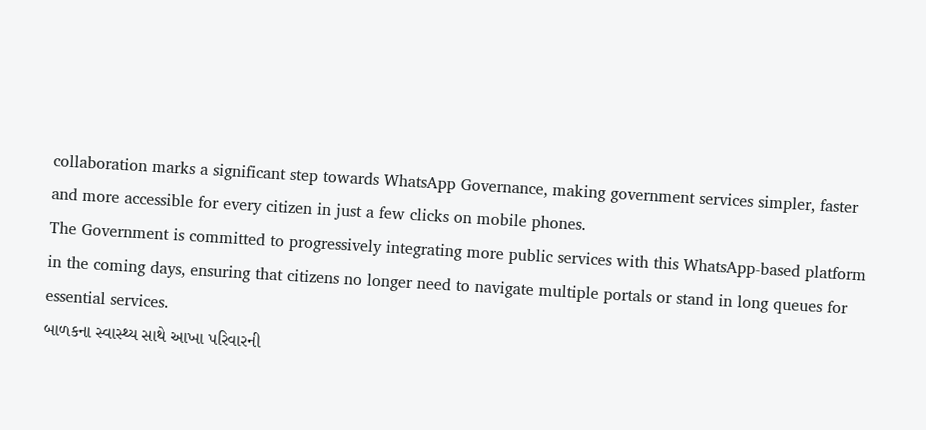collaboration marks a significant step towards WhatsApp Governance, making government services simpler, faster and more accessible for every citizen in just a few clicks on mobile phones.
The Government is committed to progressively integrating more public services with this WhatsApp-based platform in the coming days, ensuring that citizens no longer need to navigate multiple portals or stand in long queues for essential services.
બાળકના સ્વાસ્થ્ય સાથે આખા પરિવારની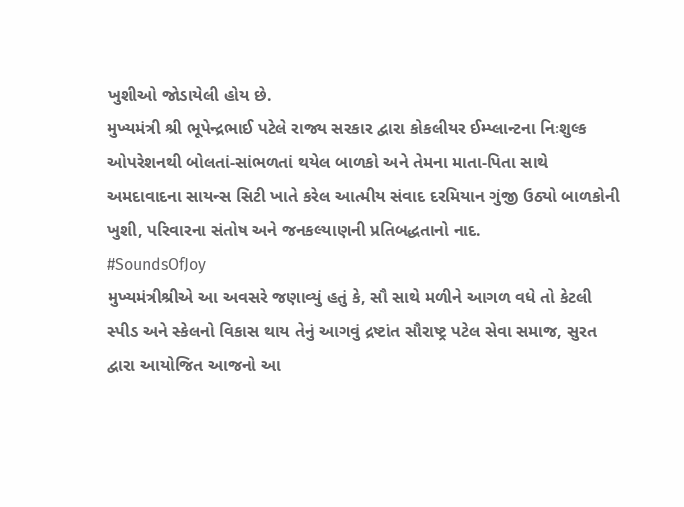ખુશીઓ જોડાયેલી હોય છે.
મુખ્યમંત્રી શ્રી ભૂપેન્દ્રભાઈ પટેલે રાજ્ય સરકાર દ્વારા કોકલીયર ઈમ્પ્લાન્ટના નિઃશુલ્ક ઓપરેશનથી બોલતાં-સાંભળતાં થયેલ બાળકો અને તેમના માતા-પિતા સાથે અમદાવાદના સાયન્સ સિટી ખાતે કરેલ આત્મીય સંવાદ દરમિયાન ગુંજી ઉઠ્યો બાળકોની ખુશી, પરિવારના સંતોષ અને જનકલ્યાણની પ્રતિબદ્ધતાનો નાદ.
#SoundsOfJoy
મુખ્યમંત્રીશ્રીએ આ અવસરે જણાવ્યું હતું કે, સૌ સાથે મળીને આગળ વધે તો કેટલી સ્પીડ અને સ્કેલનો વિકાસ થાય તેનું આગવું દ્રષ્ટાંત સૌરાષ્ટ્ર પટેલ સેવા સમાજ, સુરત દ્વારા આયોજિત આજનો આ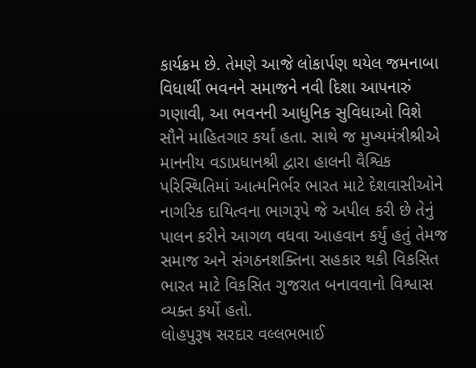કાર્યક્રમ છે. તેમણે આજે લોકાર્પણ થયેલ જમનાબા વિધાર્થી ભવનને સમાજને નવી દિશા આપનારું ગણાવી, આ ભવનની આધુનિક સુવિધાઓ વિશે સૌને માહિતગાર કર્યાં હતા. સાથે જ મુખ્યમંત્રીશ્રીએ માનનીય વડાપ્રધાનશ્રી દ્વારા હાલની વૈશ્વિક પરિસ્થિતિમાં આત્મનિર્ભર ભારત માટે દેશવાસીઓને નાગરિક દાયિત્વના ભાગરૂપે જે અપીલ કરી છે તેનું પાલન કરીને આગળ વધવા આહવાન કર્યું હતું તેમજ સમાજ અને સંગઠનશક્તિના સહકાર થકી વિકસિત ભારત માટે વિકસિત ગુજરાત બનાવવાનો વિશ્વાસ વ્યક્ત કર્યો હતો.
લોહપુરૂષ સરદાર વલ્લભભાઈ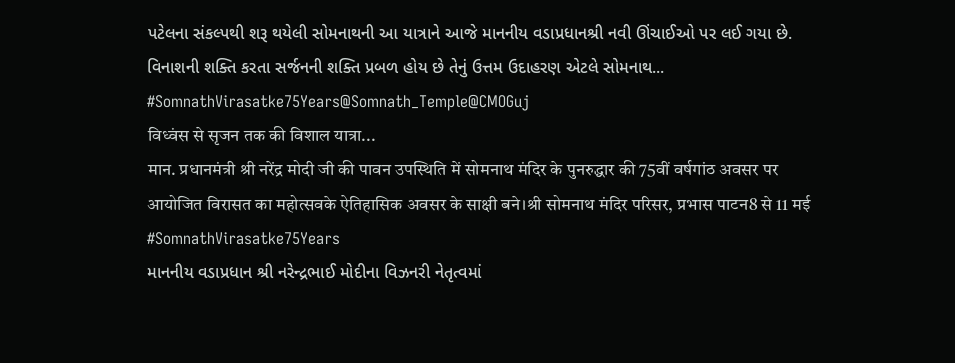પટેલના સંકલ્પથી શરૂ થયેલી સોમનાથની આ યાત્રાને આજે માનનીય વડાપ્રધાનશ્રી નવી ઊંચાઈઓ પર લઈ ગયા છે.
વિનાશની શક્તિ કરતા સર્જનની શક્તિ પ્રબળ હોય છે તેનું ઉત્તમ ઉદાહરણ એટલે સોમનાથ...
#SomnathVirasatke75Years@Somnath_Temple@CMOGuj
विध्वंस से सृजन तक की विशाल यात्रा...
मान. प्रधानमंत्री श्री नरेंद्र मोदी जी की पावन उपस्थिति में सोमनाथ मंदिर के पुनरुद्धार की 75वीं वर्षगांठ अवसर पर आयोजित विरासत का महोत्सवके ऐतिहासिक अवसर के साक्षी बने।श्री सोमनाथ मंदिर परिसर, प्रभास पाटन8 से 11 मई
#SomnathVirasatke75Years
માનનીય વડાપ્રધાન શ્રી નરેન્દ્રભાઈ મોદીના વિઝનરી નેતૃત્વમાં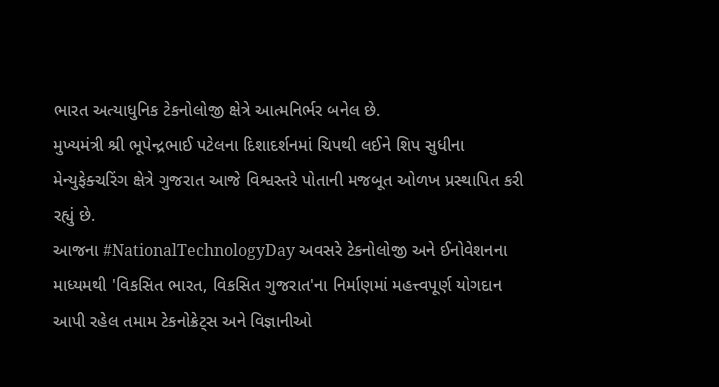ભારત અત્યાધુનિક ટેકનોલોજી ક્ષેત્રે આત્મનિર્ભર બનેલ છે.
મુખ્યમંત્રી શ્રી ભૂપેન્દ્રભાઈ પટેલના દિશાદર્શનમાં ચિપથી લઈને શિપ સુધીના મેન્યુફેક્ચરિંગ ક્ષેત્રે ગુજરાત આજે વિશ્વસ્તરે પોતાની મજબૂત ઓળખ પ્રસ્થાપિત કરી રહ્યું છે.
આજના #NationalTechnologyDay અવસરે ટેકનોલોજી અને ઈનોવેશનના માધ્યમથી 'વિકસિત ભારત, વિકસિત ગુજરાત'ના નિર્માણમાં મહત્ત્વપૂર્ણ યોગદાન આપી રહેલ તમામ ટેકનોક્રેટ્સ અને વિજ્ઞાનીઓ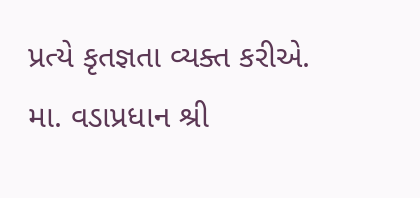પ્રત્યે કૃતજ્ઞતા વ્યક્ત કરીએ.
મા. વડાપ્રધાન શ્રી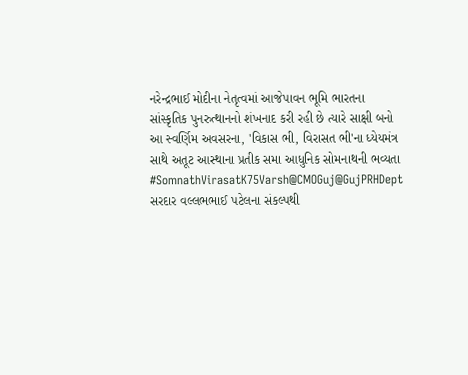નરેન્દ્રભાઈ મોદીના નેતૃત્વમાં આજેપાવન ભૂમિ ભારતના સાંસ્કૃતિક પુનરુત્થાનનો શંખનાદ કરી રહી છે ત્યારે સાક્ષી બનો આ સ્વર્ણિમ અવસરના, 'વિકાસ ભી, વિરાસત ભી'ના ધ્યેયમંત્ર સાથે અતૂટ આસ્થાના પ્રતીક સમા આધુનિક સોમનાથની ભવ્યતા
#SomnathVirasatK75Varsh@CMOGuj@GujPRHDept
સરદાર વલ્લભભાઈ પટેલના સંકલ્પથી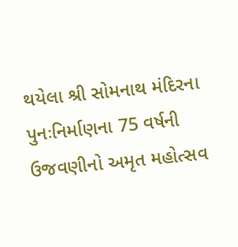થયેલા શ્રી સોમનાથ મંદિરના પુનઃનિર્માણના 75 વર્ષની ઉજવણીનો અમૃત મહોત્સવ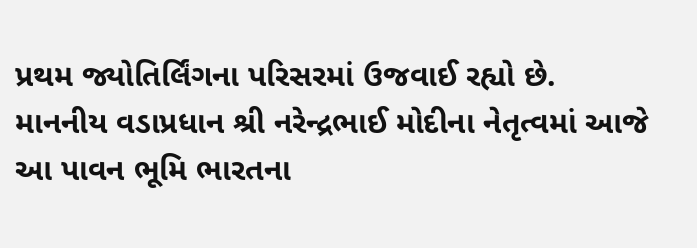પ્રથમ જ્યોતિર્લિંગના પરિસરમાં ઉજવાઈ રહ્યો છે.
માનનીય વડાપ્રધાન શ્રી નરેન્દ્રભાઈ મોદીના નેતૃત્વમાં આજે આ પાવન ભૂમિ ભારતના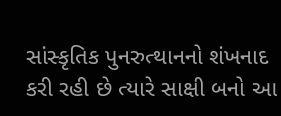સાંસ્કૃતિક પુનરુત્થાનનો શંખનાદ કરી રહી છે ત્યારે સાક્ષી બનો આ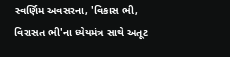સ્વર્ણિમ અવસરના, 'વિકાસ ભી, વિરાસત ભી'ના ધ્યેયમંત્ર સાથે અતૂટ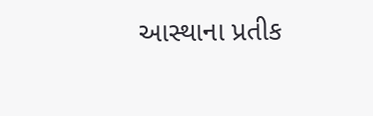આસ્થાના પ્રતીક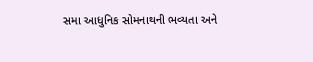સમા આધુનિક સોમનાથની ભવ્યતા અને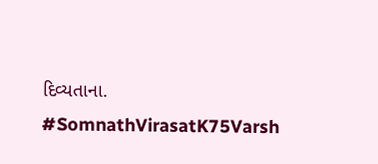દિવ્યતાના.
#SomnathVirasatK75Varsh